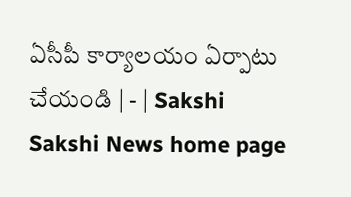ఏసీపీ కార్యాలయం ఏర్పాటు చేయండి | - | Sakshi
Sakshi News home page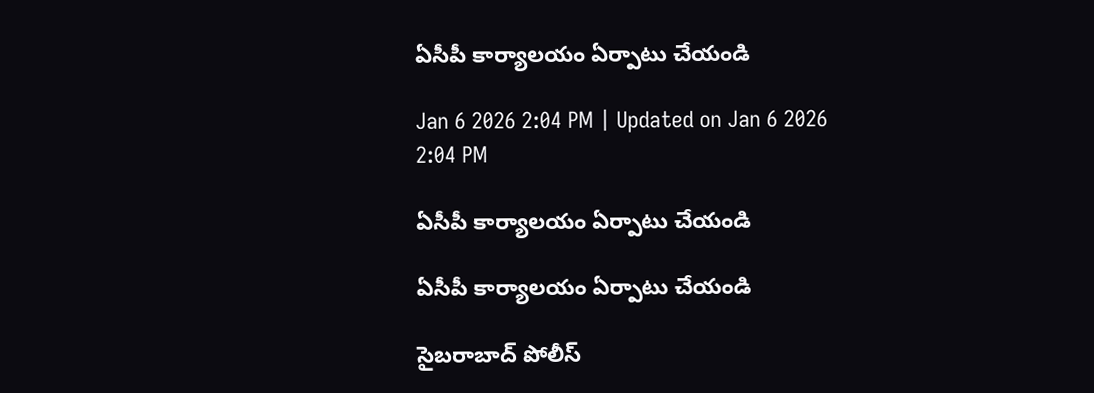ఏసీపీ కార్యాలయం ఏర్పాటు చేయండి

Jan 6 2026 2:04 PM | Updated on Jan 6 2026 2:04 PM

ఏసీపీ కార్యాలయం ఏర్పాటు చేయండి

ఏసీపీ కార్యాలయం ఏర్పాటు చేయండి

సైబరాబాద్‌ పోలీస్‌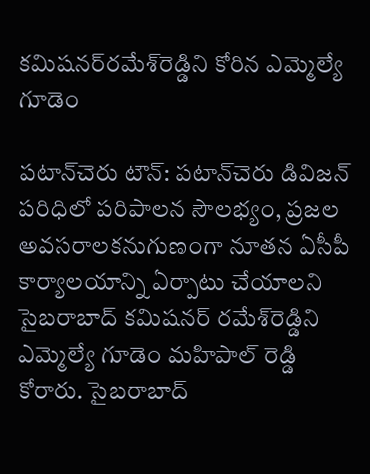కమిషనర్‌రమేశ్‌రెడ్డిని కోరిన ఎమ్మెల్యే గూడెం

పటాన్‌చెరు టౌన్‌: పటాన్‌చెరు డివిజన్‌ పరిధిలో పరిపాలన సౌలభ్యం, ప్రజల అవసరాలకనుగుణంగా నూతన ఏసీపీ కార్యాలయాన్ని ఏర్పాటు చేయాలని సైబరాబాద్‌ కమిషనర్‌ రమేశ్‌రెడ్డిని ఎమ్మెల్యే గూడెం మహిపాల్‌ రెడ్డి కోరారు. సైబరాబాద్‌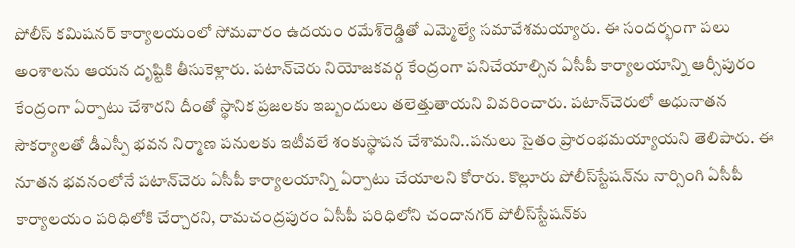పోలీస్‌ కమిషనర్‌ కార్యాలయంలో సోమవారం ఉదయం రమేశ్‌రెడ్డితో ఎమ్మెల్యే సమావేశమయ్యారు. ఈ సందర్భంగా పలు అంశాలను ఆయన దృష్టికి తీసుకెళ్లారు. పటాన్‌చెరు నియోజకవర్గ కేంద్రంగా పనిచేయాల్సిన ఏసీపీ కార్యాలయాన్ని ఆర్సీపురం కేంద్రంగా ఏర్పాటు చేశారని దీంతో స్థానిక ప్రజలకు ఇబ్బందులు తలెత్తుతాయని వివరించారు. పటాన్‌చెరులో అధునాతన సౌకర్యాలతో డీఎస్పీ భవన నిర్మాణ పనులకు ఇటీవలే శంకుస్థాపన చేశామని..పనులు సైతం ప్రారంభమయ్యాయని తెలిపారు. ఈ నూతన భవనంలోనే పటాన్‌చెరు ఏసీపీ కార్యాలయాన్ని ఏర్పాటు చేయాలని కోరారు. కొల్లూరు పోలీస్‌స్టేషన్‌ను నార్సింగి ఏసీపీ కార్యాలయం పరిధిలోకి చేర్చారని, రామచంద్రపురం ఏసీపీ పరిధిలోని చందానగర్‌ పోలీస్‌స్టేషన్‌కు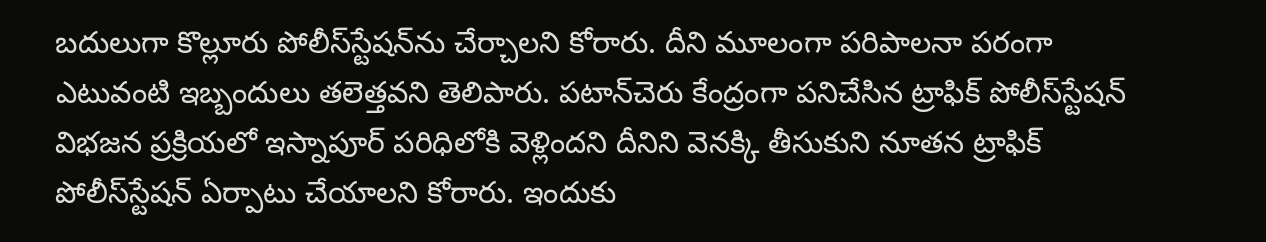బదులుగా కొల్లూరు పోలీస్‌స్టేషన్‌ను చేర్చాలని కోరారు. దీని మూలంగా పరిపాలనా పరంగా ఎటువంటి ఇబ్బందులు తలెత్తవని తెలిపారు. పటాన్‌చెరు కేంద్రంగా పనిచేసిన ట్రాఫిక్‌ పోలీస్‌స్టేషన్‌ విభజన ప్రక్రియలో ఇస్నాపూర్‌ పరిధిలోకి వెళ్లిందని దీనిని వెనక్కి తీసుకుని నూతన ట్రాఫిక్‌ పోలీస్‌స్టేషన్‌ ఏర్పాటు చేయాలని కోరారు. ఇందుకు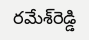రమేశ్‌రెడ్డి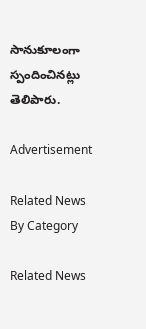సానుకూలంగా స్పందించినట్లు తెలిపారు.

Advertisement

Related News By Category

Related News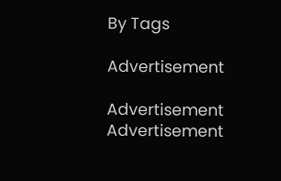By Tags

Advertisement

Advertisement
Advertisement